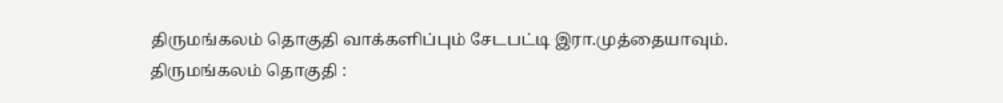திருமங்கலம் தொகுதி வாக்களிப்பும் சேடபட்டி இரா.முத்தையாவும்.
திருமங்கலம் தொகுதி :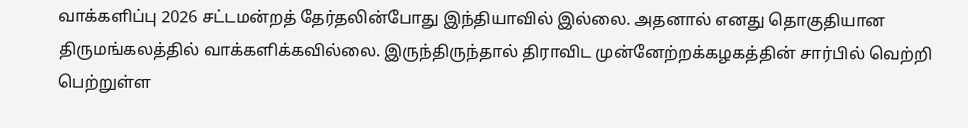வாக்களிப்பு 2026 சட்டமன்றத் தேர்தலின்போது இந்தியாவில் இல்லை. அதனால் எனது தொகுதியான திருமங்கலத்தில் வாக்களிக்கவில்லை. இருந்திருந்தால் திராவிட முன்னேற்றக்கழகத்தின் சார்பில் வெற்றி பெற்றுள்ள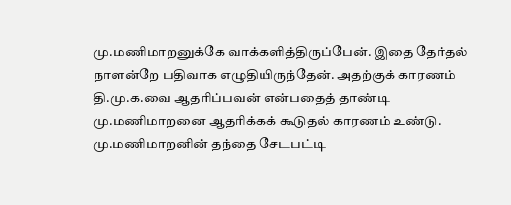மு.மணிமாறனுக்கே வாக்களித்திருப்பேன். இதை தேர்தல் நாளன்றே பதிவாக எழுதியிருந்தேன். அதற்குக் காரணம் தி.மு.க.வை ஆதரிப்பவன் என்பதைத் தாண்டி மு.மணிமாறனை ஆதரிக்கக் கூடுதல் காரணம் உண்டு. மு.மணிமாறனின் தந்தை சேடபட்டி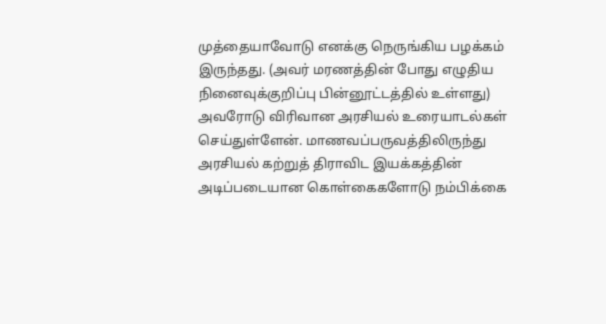முத்தையாவோடு எனக்கு நெருங்கிய பழக்கம் இருந்தது. (அவர் மரணத்தின் போது எழுதிய நினைவுக்குறிப்பு பின்னூட்டத்தில் உள்ளது) அவரோடு விரிவான அரசியல் உரையாடல்கள் செய்துள்ளேன். மாணவப்பருவத்திலிருந்து அரசியல் கற்றுத் திராவிட இயக்கத்தின் அடிப்படையான கொள்கைகளோடு நம்பிக்கை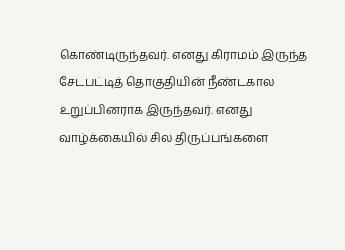கொண்டிருந்தவர். எனது கிராமம் இருந்த சேடபட்டித் தொகுதியின் நீண்டகால உறுப்பினராக இருந்தவர். எனது வாழ்க்கையில் சில திருப்பங்களை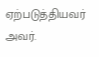ஏற்படுத்தியவர் அவர்.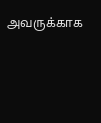அவருக்காக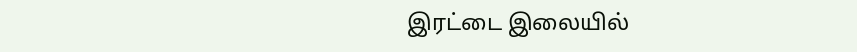இரட்டை இலையில்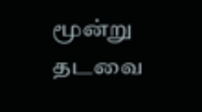மூன்று தடவை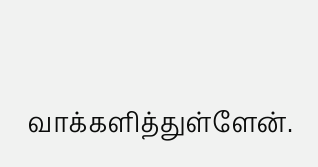வாக்களித்துள்ளேன்.